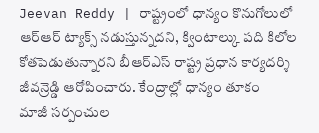Jeevan Reddy | రాష్ట్రంలో ధాన్యం కొనుగోలులో ఆర్ఆర్ ట్యాక్స్ నడుస్తున్నదని, క్వింటాల్కు పది కిలోల కోతపెడుతున్నారని బీఆర్ఎస్ రాష్ట్ర ప్రధాన కార్యదర్శి జీవన్రెడ్డి ఆరోపించారు. కేంద్రాల్లో ధాన్యం తూకం
మాజీ సర్పంచుల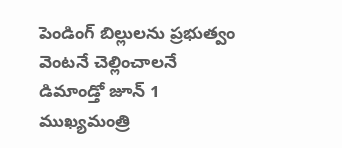పెండింగ్ బిల్లులను ప్రభుత్వం వెంటనే చెల్లించాలనే డిమాండ్తో జూన్ 1 ముఖ్యమంత్రి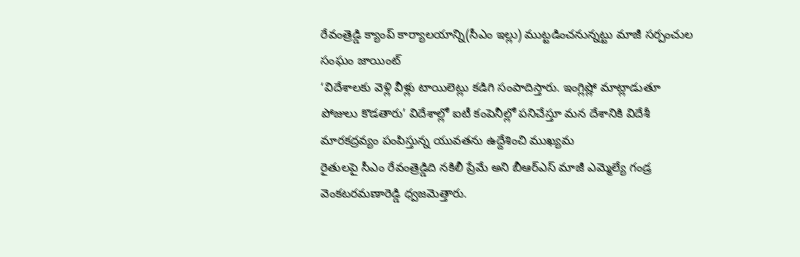రేవంత్రెడ్డి క్యాంప్ కార్యాలయాన్ని(సీఎం ఇల్లు) ముట్టడించనున్నట్టు మాజీ సర్పంచుల సంఘం జాయింట్
‘విదేశాలకు వెళ్లి వీళ్లు టాయిలెట్లు కడిగి సంపాదిస్తారు. ఇంగ్లిష్లో మాట్లాడుతూ పోజులు కొడతారు’ విదేశాల్లో ఐటీ కంపెనీల్లో పనిచేస్తూ మన దేశానికి విదేశీ మారకద్రవ్యం పంపిస్తున్న యువతను ఉద్దేశించి ముఖ్యమ
రైతులపై సీఎం రేవంత్రెడ్డిది నకిలీ ప్రేమే అని బీఆర్ఎస్ మాజీ ఎమ్మెల్యే గండ్ర వెంకటరమణారెడ్డి ధ్వజమెత్తారు.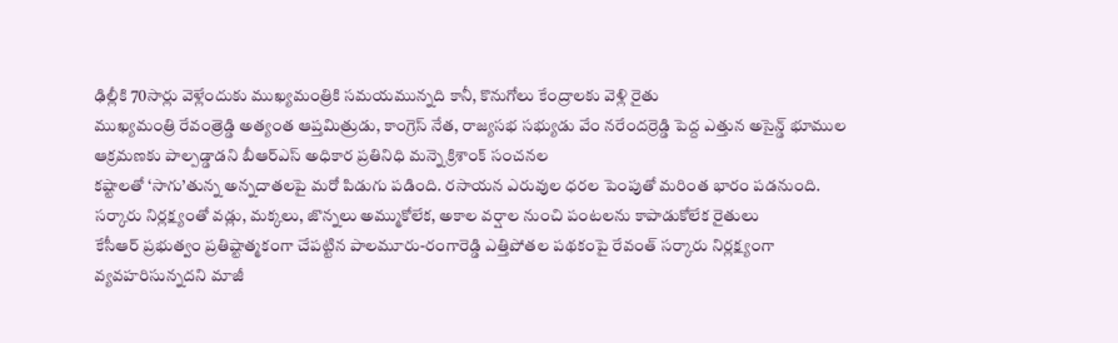ఢిల్లీకి 70సార్లు వెళ్లేందుకు ముఖ్యమంత్రికి సమయమున్నది కానీ, కొనుగోలు కేంద్రాలకు వెళ్లి రైతు
ముఖ్యమంత్రి రేవంత్రెడ్డి అత్యంత ఆప్తమిత్రుడు, కాంగ్రెస్ నేత, రాజ్యసభ సభ్యుడు వేం నరేందర్రెడ్డి పెద్ద ఎత్తున అసైన్డ్ భూముల ఆక్రమణకు పాల్పడ్డాడని బీఆర్ఎస్ అధికార ప్రతినిధి మన్నె క్రిశాంక్ సంచనల
కష్టాలతో ‘సాగు’తున్న అన్నదాతలపై మరో పిడుగు పడింది. రసాయన ఎరువుల ధరల పెంపుతో మరింత భారం పడనుంది. సర్కారు నిర్లక్ష్యంతో వడ్లు, మక్కలు, జొన్నలు అమ్ముకోలేక, అకాల వర్షాల నుంచి పంటలను కాపాడుకోలేక రైతులు
కేసీఆర్ ప్రభుత్వం ప్రతిష్టాత్మకంగా చేపట్టిన పాలమూరు-రంగారెడ్డి ఎత్తిపోతల పథకంపై రేవంత్ సర్కారు నిర్లక్ష్యంగా వ్యవహరిసున్నదని మాజీ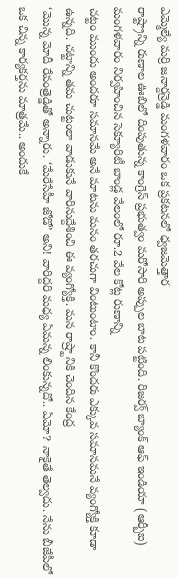ఎమ్మెల్యే మర్రి జనార్దన్రెడ్డి మంగళవారం ఒక ప్రకటనలో ధ్వజమెత్తార
రాష్ట్రాన్ని రుణాల ఊబిలో దింపుతున్న కాంగ్రెస్ ప్రభుత్వం మరోసారి అప్పుల బాట పట్టింది. రిజర్వ్ బ్యాంక్ ఆఫ్ ఇండియా (ఆర్బీఐ) మంగళవారం నిర్వహించిన సెక్యూరిటీ బాండ్ల వేలంలో రూ.2 వేల కోట్ల రుణాన్ని
చట్టం ముందు అందరూ సమానమే అనే మాటను మనం తరచుగా వింటుంటాం. కానీ కొందరు ఎక్కువ సమానమనే వ్యంగ్యోక్తి కూడా ఉన్నది. చట్టాన్ని తమ చుట్టంలా వాడుకునే వారినుద్దేశించి ఈ వ్యంగ్యోక్తి. మన రాష్ర్టానికి చెందిన కేంద్ర
‘మొన్న మోదీ రేవంత్రెడ్డితో అన్నారు. ‘మేరేసేహీ జోడో’ అని! వారిద్దరి మధ్య ఏమన్న లింకున్నదో.. ఏమో? నాకైతే తెల్వదు. నేను బీజేపీలో ఒక చిన్న కార్యకర్తను మాత్రమే.. అందుకే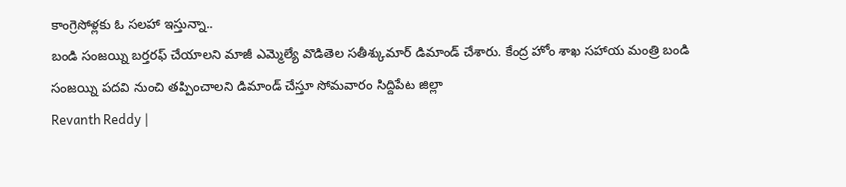కాంగ్రెసోళ్లకు ఓ సలహా ఇస్తున్నా..
బండి సంజయ్ని బర్తరఫ్ చేయాలని మాజీ ఎమ్మెల్యే వొడితెల సతీశ్కుమార్ డిమాండ్ చేశారు. కేంద్ర హోం శాఖ సహాయ మంత్రి బండి సంజయ్ని పదవి నుంచి తప్పించాలని డిమాండ్ చేస్తూ సోమవారం సిద్దిపేట జిల్లా
Revanth Reddy |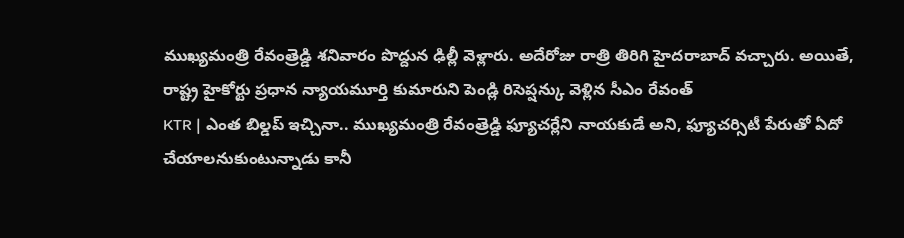ముఖ్యమంత్రి రేవంత్రెడ్డి శనివారం పొద్దున ఢిల్లీ వెళ్లారు. అదేరోజు రాత్రి తిరిగి హైదరాబాద్ వచ్చారు. అయితే, రాష్ట్ర హైకోర్టు ప్రధాన న్యాయమూర్తి కుమారుని పెండ్లి రిసెప్షన్కు వెళ్లిన సీఎం రేవంత్
KTR | ఎంత బిల్డప్ ఇచ్చినా.. ముఖ్యమంత్రి రేవంత్రెడ్డి ఫ్యూచర్లేని నాయకుడే అని, ఫ్యూచర్సిటీ పేరుతో ఏదో చేయాలనుకుంటున్నాడు కానీ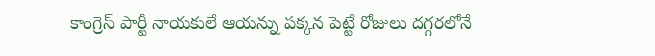కాంగ్రెస్ పార్టీ నాయకులే ఆయన్ను పక్కన పెట్టే రోజులు దగ్గరలోనే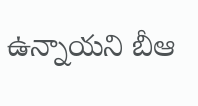ఉన్నాయని బీఆ